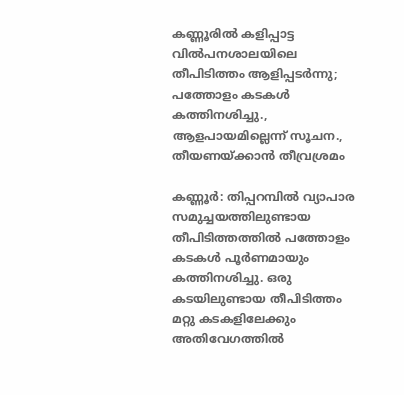കണ്ണൂരില്‍ കളിപ്പാട്ട വില്‍പനശാലയിലെ തീപിടിത്തം ആളിപ്പടര്‍ന്നു; പത്തോളം കടകള്‍ കത്തിനശിച്ചു., ആളപായമില്ലെന്ന് സൂചന., തീയണയ്ക്കാന്‍ തീവ്രശ്രമം

കണ്ണൂര്‍: തിപ്പറമ്പില്‍ വ്യാപാര സമുച്ചയത്തിലുണ്ടായ തീപിടിത്തത്തില്‍ പത്തോളം കടകള്‍ പൂര്‍ണമായും കത്തിനശിച്ചു. ഒരു കടയിലുണ്ടായ തീപിടിത്തം മറ്റു കടകളിലേക്കും അതിവേഗത്തില്‍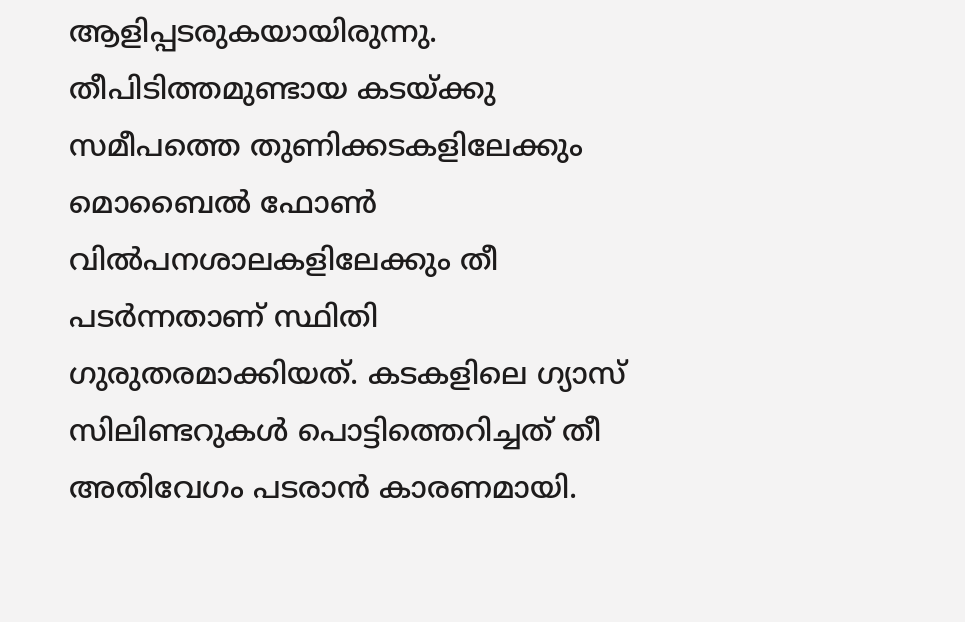ആളിപ്പടരുകയായിരുന്നു. തീപിടിത്തമുണ്ടായ കടയ്ക്കു സമീപത്തെ തുണിക്കടകളിലേക്കും മൊബൈല്‍ ഫോണ്‍ വില്‍പനശാലകളിലേക്കും തീ പടര്‍ന്നതാണ് സ്ഥിതി ഗുരുതരമാക്കിയത്. കടകളിലെ ഗ്യാസ് സിലിണ്ടറുകള്‍ പൊട്ടിത്തെറിച്ചത് തീ അതിവേഗം പടരാന്‍ കാരണമായി.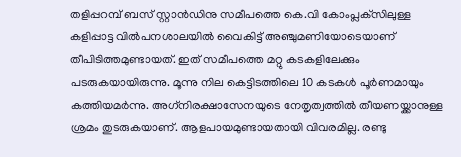തളിപ്പറമ്പ് ബസ് സ്റ്റാന്‍ഡിനു സമീപത്തെ കെ.വി കോംപ്ലക്‌സിലുള്ള കളിപ്പാട്ട വില്‍പനശാലയില്‍ വൈകിട്ട് അഞ്ചുമണിയോടെയാണ് തീപിടിത്തമുണ്ടായത്. ഇത് സമീപത്തെ മറ്റു കടകളിലേക്കും പടരുകയായിരുന്നു. മൂന്നു നില കെട്ടിടത്തിലെ 10 കടകള്‍ പൂര്‍ണമായും കത്തിയമര്‍ന്നു. അഗ്‌നിരക്ഷാസേനയുടെ നേതൃത്വത്തില്‍ തീയണയ്ക്കാനുള്ള ശ്രമം തുടരുകയാണ്. ആളപായമുണ്ടായതായി വിവരമില്ല. രണ്ടു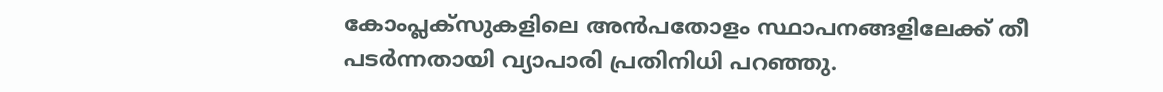കോംപ്ലക്‌സുകളിലെ അന്‍പതോളം സ്ഥാപനങ്ങളിലേക്ക് തീ പടര്‍ന്നതായി വ്യാപാരി പ്രതിനിധി പറഞ്ഞു.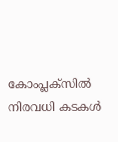കോംപ്ലക്‌സില്‍ നിരവധി കടകള്‍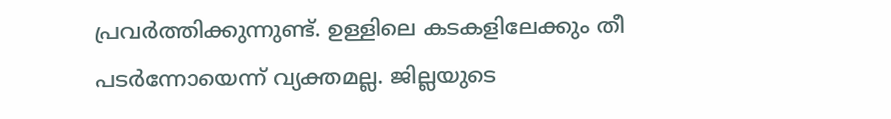പ്രവര്‍ത്തിക്കുന്നുണ്ട്. ഉള്ളിലെ കടകളിലേക്കും തീ പടര്‍ന്നോയെന്ന് വ്യക്തമല്ല. ജില്ലയുടെ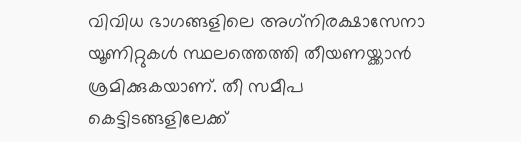വിവിധ ഭാഗങ്ങളിലെ അഗ്‌നിരക്ഷാസേനാ യൂണിറ്റുകള്‍ സ്ഥലത്തെത്തി തീയണയ്ക്കാന്‍ ശ്രമിക്കുകയാണ്. തീ സമീപ കെട്ടിടങ്ങളിലേക്ക്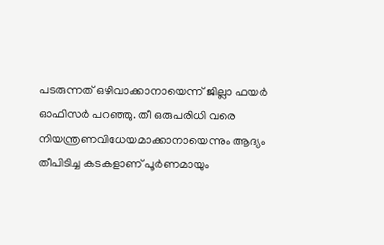പടരുന്നത് ഒഴിവാക്കാനായെന്ന് ജില്ലാ ഫയര്‍ ഓഫിസര്‍ പറഞ്ഞു. തീ ഒരുപരിധി വരെ നിയന്ത്രണവിധേയമാക്കാനായെന്നും ആദ്യം തീപിടിച്ച കടകളാണ് പൂര്‍ണമായും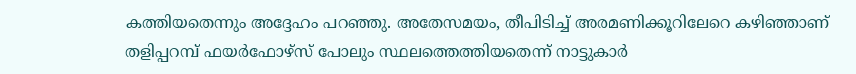കത്തിയതെന്നും അദ്ദേഹം പറഞ്ഞു. അതേസമയം, തീപിടിച്ച് അരമണിക്കൂറിലേറെ കഴിഞ്ഞാണ് തളിപ്പറമ്പ് ഫയര്‍ഫോഴ്‌സ് പോലും സ്ഥലത്തെത്തിയതെന്ന് നാട്ടുകാര്‍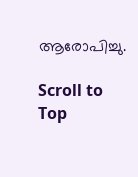ആരോപിച്ചു.

Scroll to Top